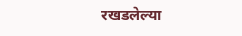रखडलेल्या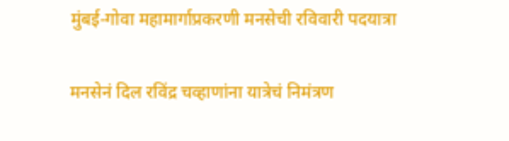मुंबई-गोवा महामार्गाप्रकरणी मनसेची रविवारी पदयात्रा

मनसेनं दिल रविंद्र चव्हाणांना यात्रेचं निमंत्रण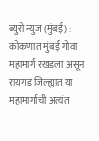ब्युरो न्युज (मुंबई) : कोकणात मुंबई गोवा महामार्ग रखडला असून रायगड जिल्ह्यात या महामार्गाची अत्यंत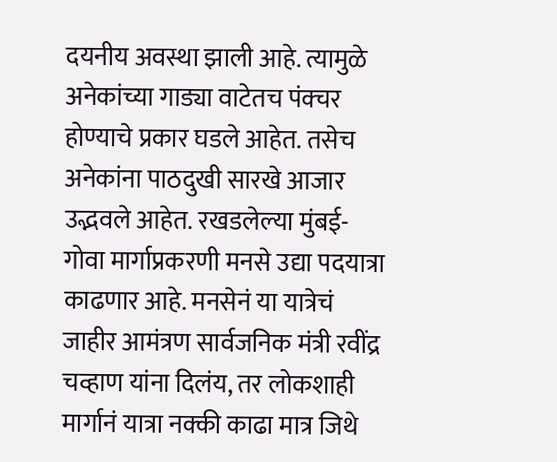दयनीय अवस्था झाली आहे. त्यामुळे अनेकांच्या गाड्या वाटेतच पंक्चर होण्याचे प्रकार घडले आहेत. तसेच अनेकांना पाठदुखी सारखे आजार उद्भवले आहेत. रखडलेल्या मुंबई-गोवा मार्गाप्रकरणी मनसे उद्या पदयात्रा काढणार आहे. मनसेनं या यात्रेचं जाहीर आमंत्रण सार्वजनिक मंत्री रवींद्र चव्हाण यांना दिलंय, तर लोकशाही मार्गानं यात्रा नक्की काढा मात्र जिथे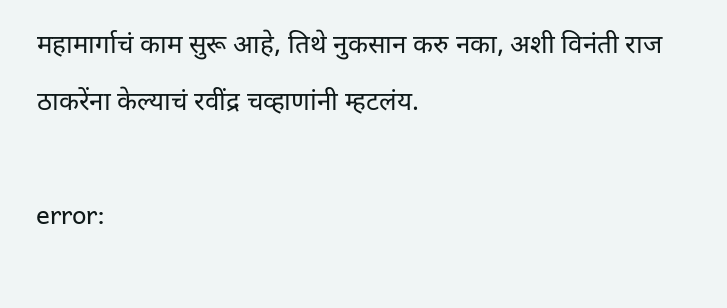महामार्गाचं काम सुरू आहे, तिथे नुकसान करु नका, अशी विनंती राज ठाकरेंना केल्याचं रवींद्र चव्हाणांनी म्हटलंय.

error: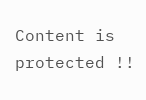Content is protected !!